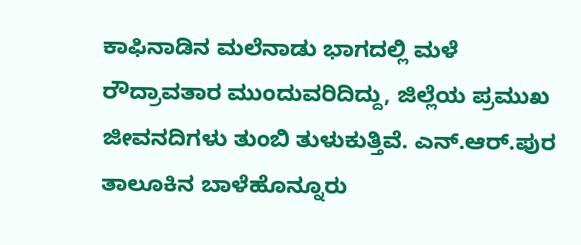ಕಾಫಿನಾಡಿನ ಮಲೆನಾಡು ಭಾಗದಲ್ಲಿ ಮಳೆ ರೌದ್ರಾವತಾರ ಮುಂದುವರಿದಿದ್ದು, ಜಿಲ್ಲೆಯ ಪ್ರಮುಖ ಜೀವನದಿಗಳು ತುಂಬಿ ತುಳುಕುತ್ತಿವೆ. ಎನ್.ಆರ್.ಪುರ ತಾಲೂಕಿನ ಬಾಳೆಹೊನ್ನೂರು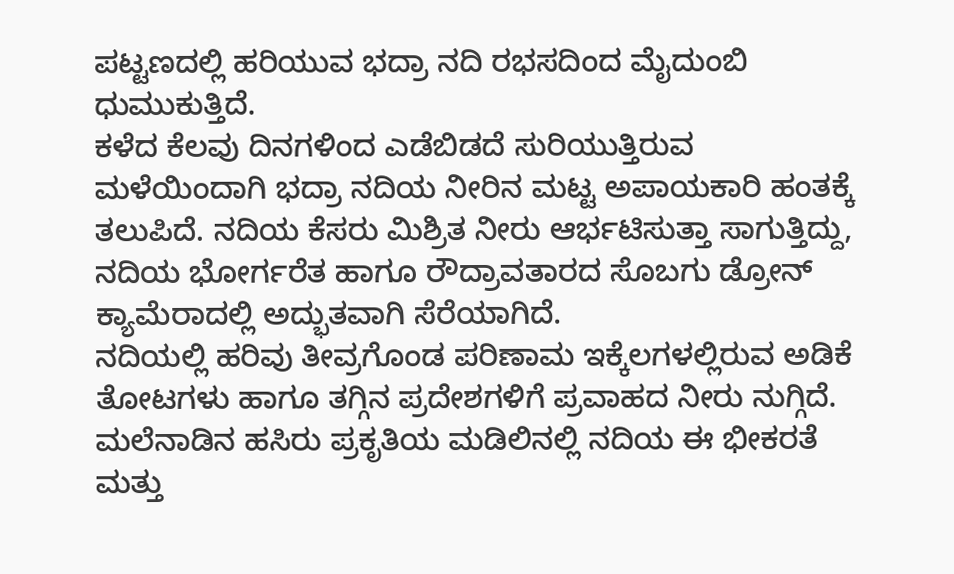ಪಟ್ಟಣದಲ್ಲಿ ಹರಿಯುವ ಭದ್ರಾ ನದಿ ರಭಸದಿಂದ ಮೈದುಂಬಿ ಧುಮುಕುತ್ತಿದೆ.
ಕಳೆದ ಕೆಲವು ದಿನಗಳಿಂದ ಎಡೆಬಿಡದೆ ಸುರಿಯುತ್ತಿರುವ ಮಳೆಯಿಂದಾಗಿ ಭದ್ರಾ ನದಿಯ ನೀರಿನ ಮಟ್ಟ ಅಪಾಯಕಾರಿ ಹಂತಕ್ಕೆ ತಲುಪಿದೆ. ನದಿಯ ಕೆಸರು ಮಿಶ್ರಿತ ನೀರು ಆರ್ಭಟಿಸುತ್ತಾ ಸಾಗುತ್ತಿದ್ದು, ನದಿಯ ಭೋರ್ಗರೆತ ಹಾಗೂ ರೌದ್ರಾವತಾರದ ಸೊಬಗು ಡ್ರೋನ್ ಕ್ಯಾಮೆರಾದಲ್ಲಿ ಅದ್ಭುತವಾಗಿ ಸೆರೆಯಾಗಿದೆ.
ನದಿಯಲ್ಲಿ ಹರಿವು ತೀವ್ರಗೊಂಡ ಪರಿಣಾಮ ಇಕ್ಕೆಲಗಳಲ್ಲಿರುವ ಅಡಿಕೆ ತೋಟಗಳು ಹಾಗೂ ತಗ್ಗಿನ ಪ್ರದೇಶಗಳಿಗೆ ಪ್ರವಾಹದ ನೀರು ನುಗ್ಗಿದೆ. ಮಲೆನಾಡಿನ ಹಸಿರು ಪ್ರಕೃತಿಯ ಮಡಿಲಿನಲ್ಲಿ ನದಿಯ ಈ ಭೀಕರತೆ ಮತ್ತು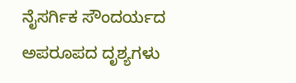ನೈಸರ್ಗಿಕ ಸೌಂದರ್ಯದ ಅಪರೂಪದ ದೃಶ್ಯಗಳು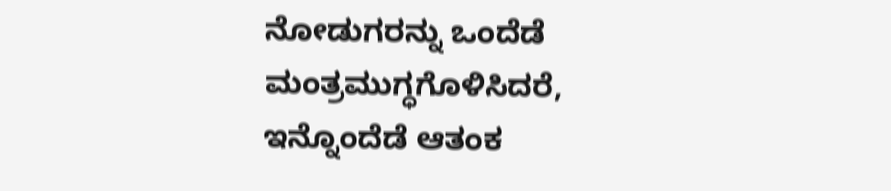ನೋಡುಗರನ್ನು ಒಂದೆಡೆ ಮಂತ್ರಮುಗ್ಧಗೊಳಿಸಿದರೆ, ಇನ್ನೊಂದೆಡೆ ಆತಂಕ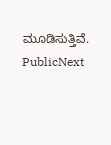ಮೂಡಿಸುತ್ತಿವೆ.
PublicNext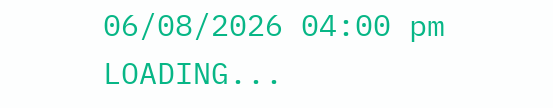06/08/2026 04:00 pm
LOADING...